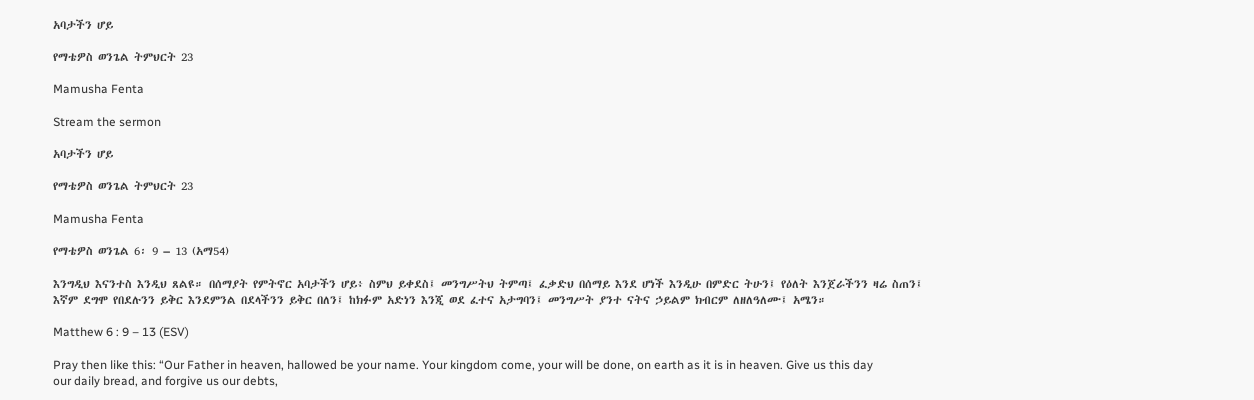አባታችን ሆይ

የማቴዎስ ወንጌል ትምህርት 23

Mamusha Fenta

Stream the sermon

አባታችን ሆይ

የማቴዎስ ወንጌል ትምህርት 23

Mamusha Fenta

የማቴዎስ ወንጌል 6፡ 9 – 13 (አማ54)

እንግዲህ እናንተስ እንዲህ ጸልዩ። በሰማያት የምትኖር አባታችን ሆይ፥ ስምህ ይቀደስ፤ መንግሥትህ ትምጣ፤ ፈቃድህ በሰማይ እንደ ሆነች እንዲሁ በምድር ትሁን፤ የዕለት እንጀራችንን ዛሬ ስጠን፤ እኛም ደግሞ የበደሉንን ይቅር እንደምንል በደላችንን ይቅር በለን፤ ከክፉም አድነን እንጂ ወደ ፈተና አታግባን፤ መንግሥት ያንተ ናትና ኃይልም ክብርም ለዘለዓለሙ፤ አሜን።

Matthew 6 : 9 – 13 (ESV)

Pray then like this: “Our Father in heaven, hallowed be your name. Your kingdom come, your will be done, on earth as it is in heaven. Give us this day our daily bread, and forgive us our debts,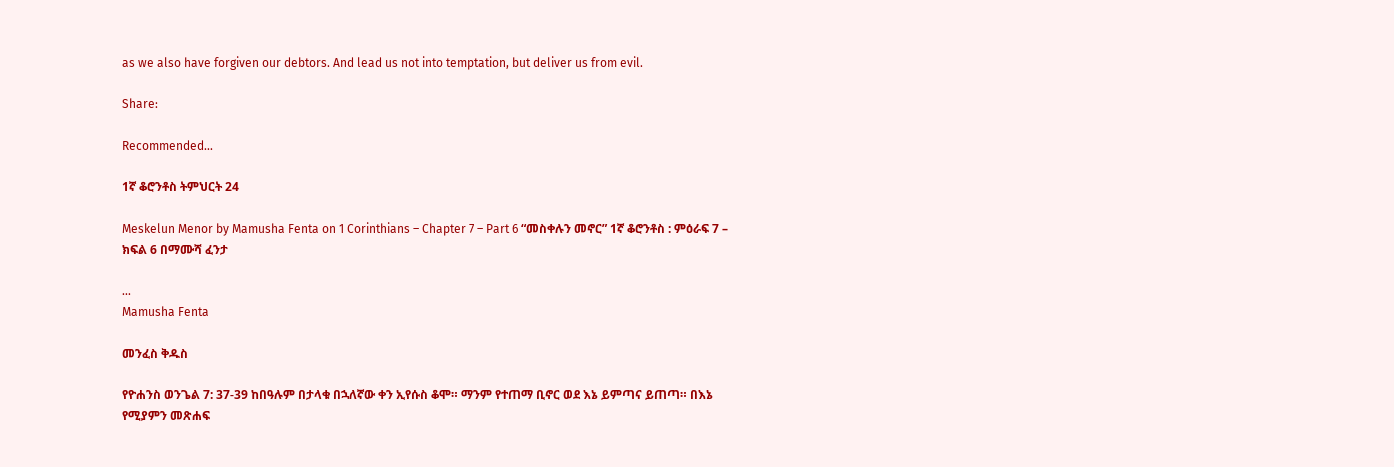as we also have forgiven our debtors. And lead us not into temptation, but deliver us from evil.

Share:

Recommended...

1ኛ ቆሮንቶስ ትምህርት 24

Meskelun Menor by Mamusha Fenta on 1 Corinthians – Chapter 7 – Part 6 “መስቀሉን መኖር” 1ኛ ቆሮንቶስ : ምዕራፍ 7 – ክፍል 6 በማሙሻ ፈንታ

...
Mamusha Fenta

መንፈስ ቅዱስ

የዮሐንስ ወንጌል 7: 37-39 ከበዓሉም በታላቁ በኋለኛው ቀን ኢየሱስ ቆሞ። ማንም የተጠማ ቢኖር ወደ እኔ ይምጣና ይጠጣ። በእኔ የሚያምን መጽሐፍ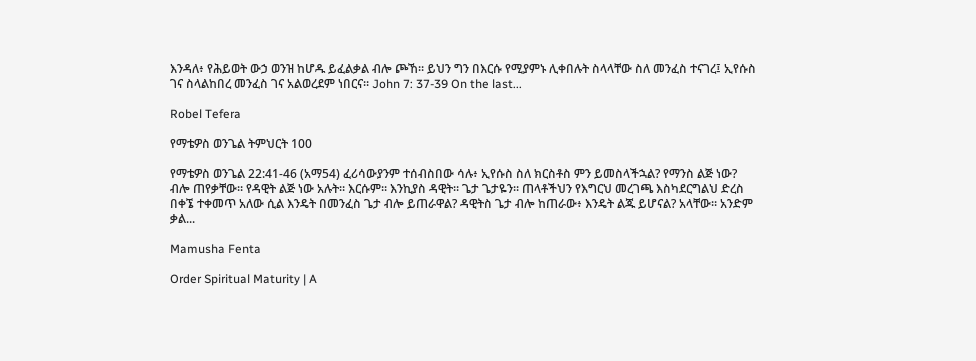እንዳለ፥ የሕይወት ውኃ ወንዝ ከሆዱ ይፈልቃል ብሎ ጮኸ። ይህን ግን በእርሱ የሚያምኑ ሊቀበሉት ስላላቸው ስለ መንፈስ ተናገረ፤ ኢየሱስ ገና ስላልከበረ መንፈስ ገና አልወረደም ነበርና። John 7: 37-39 On the last...

Robel Tefera

የማቴዎስ ወንጌል ትምህርት 100

የማቴዎስ ወንጌል 22:41-46 (አማ54) ፈሪሳውያንም ተሰብስበው ሳሉ፥ ኢየሱስ ስለ ክርስቶስ ምን ይመስላችኋል? የማንስ ልጅ ነው? ብሎ ጠየቃቸው። የዳዊት ልጅ ነው አሉት። እርሱም። እንኪያስ ዳዊት። ጌታ ጌታዬን። ጠላቶችህን የእግርህ መረገጫ እስካደርግልህ ድረስ በቀኜ ተቀመጥ አለው ሲል እንዴት በመንፈስ ጌታ ብሎ ይጠራዋል? ዳዊትስ ጌታ ብሎ ከጠራው፥ እንዴት ልጁ ይሆናል? አላቸው። አንድም ቃል...

Mamusha Fenta

Order Spiritual Maturity | A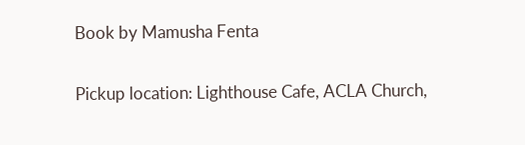Book by Mamusha Fenta


Pickup location: Lighthouse Cafe, ACLA Church,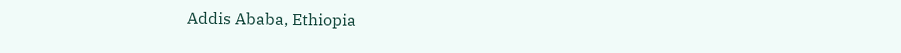Addis Ababa, Ethiopia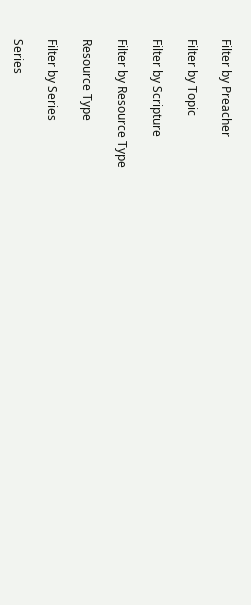Filter by Preacher

Filter by Topic

Filter by Scripture

Filter by Resource Type

Resource Type

Filter by Series

Series